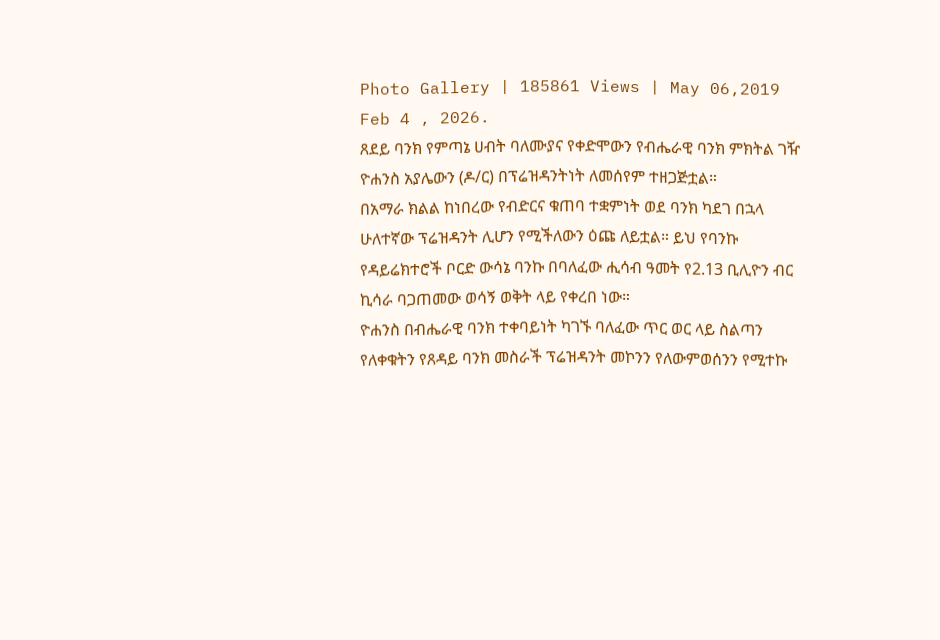Photo Gallery | 185861 Views | May 06,2019
Feb 4 , 2026.
ጸደይ ባንክ የምጣኔ ሀብት ባለሙያና የቀድሞውን የብሔራዊ ባንክ ምክትል ገዥ ዮሐንስ አያሌውን (ዶ/ር) በፕሬዝዳንትነት ለመሰየም ተዘጋጅቷል።
በአማራ ክልል ከነበረው የብድርና ቁጠባ ተቋምነት ወደ ባንክ ካደገ በኋላ ሁለተኛው ፕሬዝዳንት ሊሆን የሚችለውን ዕጩ ለይቷል። ይህ የባንኩ የዳይሬክተሮች ቦርድ ውሳኔ ባንኩ በባለፈው ሒሳብ ዓመት የ2.13 ቢሊዮን ብር ኪሳራ ባጋጠመው ወሳኝ ወቅት ላይ የቀረበ ነው።
ዮሐንስ በብሔራዊ ባንክ ተቀባይነት ካገኙ ባለፈው ጥር ወር ላይ ስልጣን የለቀቁትን የጸዳይ ባንክ መስራች ፕሬዝዳንት መኮንን የለውምወሰንን የሚተኩ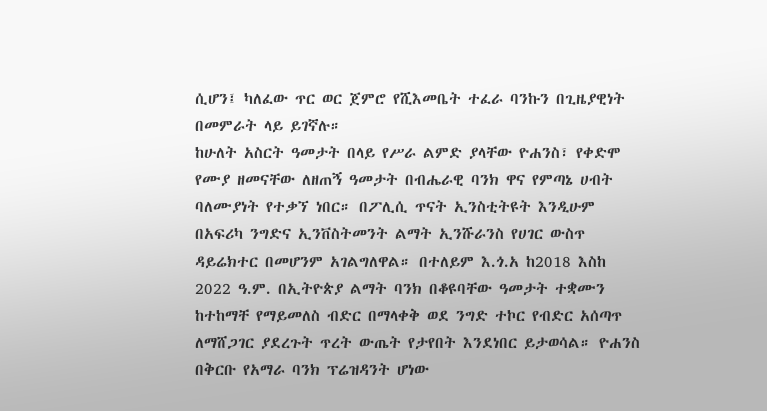ሲሆን፤ ካለፈው ጥር ወር ጀምሮ የሺእመቤት ተፈራ ባንኩን በጊዜያዊነት በመምራት ላይ ይገኛሉ።
ከሁለት አስርት ዓመታት በላይ የሥራ ልምድ ያላቸው ዮሐንስ፣ የቀድሞ የሙያ ዘመናቸው ለዘጠኝ ዓመታት በብሔራዊ ባንክ ዋና የምጣኔ ሀብት ባለሙያነት የተቃኘ ነበር። በፖሊሲ ጥናት ኢንስቲትዩት እንዲሁም በአፍሪካ ንግድና ኢንቨስትመንት ልማት ኢንሹራንስ የሀገር ውስጥ ዳይሬክተር በመሆንም አገልግለዋል። በተለይም እ.ጎ.አ ከ2018 እስከ 2022 ዓ.ም. በኢትዮጵያ ልማት ባንክ በቆዩባቸው ዓመታት ተቋሙን ከተከማቸ የማይመለስ ብድር በማላቀቅ ወደ ንግድ ተኮር የብድር አሰጣጥ ለማሸጋገር ያደረጉት ጥረት ውጤት የታየበት እንደነበር ይታወሳል። ዮሐንስ በቅርቡ የአማራ ባንክ ፕሬዝዳንት ሆነው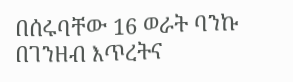በሰሩባቸው 16 ወራት ባንኩ በገንዘብ እጥረትና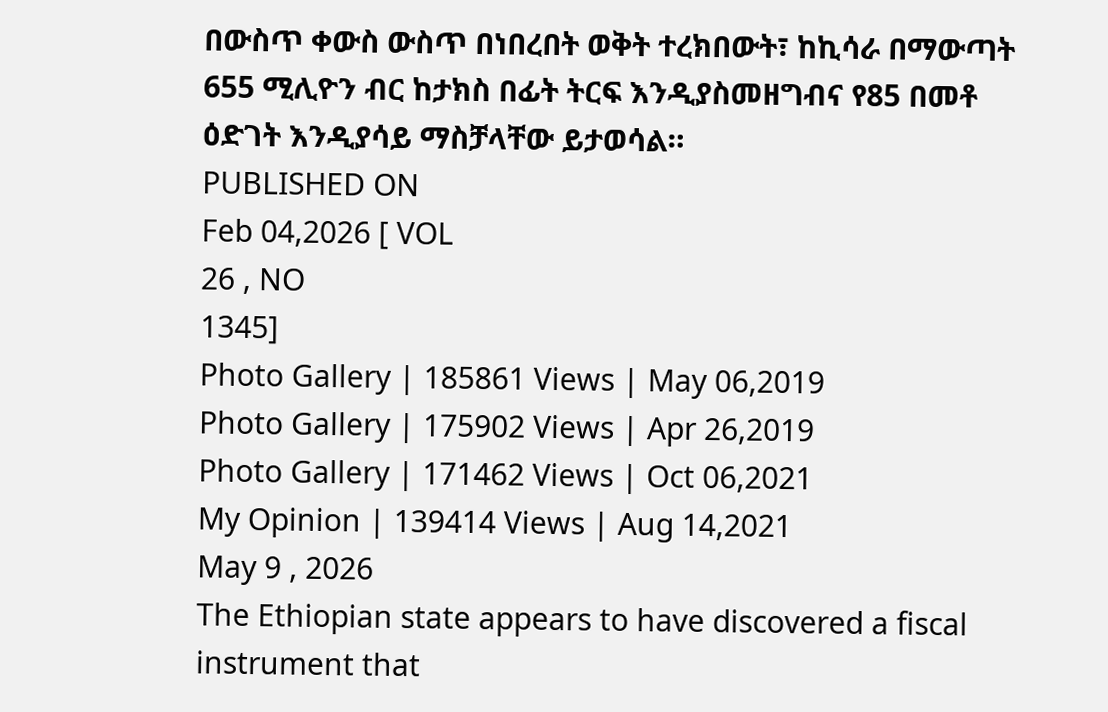በውስጥ ቀውስ ውስጥ በነበረበት ወቅት ተረክበውት፣ ከኪሳራ በማውጣት 655 ሚሊዮን ብር ከታክስ በፊት ትርፍ እንዲያስመዘግብና የ85 በመቶ ዕድገት እንዲያሳይ ማስቻላቸው ይታወሳል።
PUBLISHED ON
Feb 04,2026 [ VOL
26 , NO
1345]
Photo Gallery | 185861 Views | May 06,2019
Photo Gallery | 175902 Views | Apr 26,2019
Photo Gallery | 171462 Views | Oct 06,2021
My Opinion | 139414 Views | Aug 14,2021
May 9 , 2026
The Ethiopian state appears to have discovered a fiscal instrument that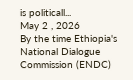is politicall...
May 2 , 2026
By the time Ethiopia's National Dialogue Commission (ENDC)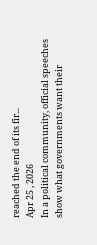reached the end of its fir...
Apr 25 , 2026
In a political community, official speeches show what governments want their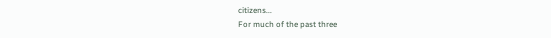citizens...
For much of the past three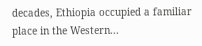decades, Ethiopia occupied a familiar place in the Western...